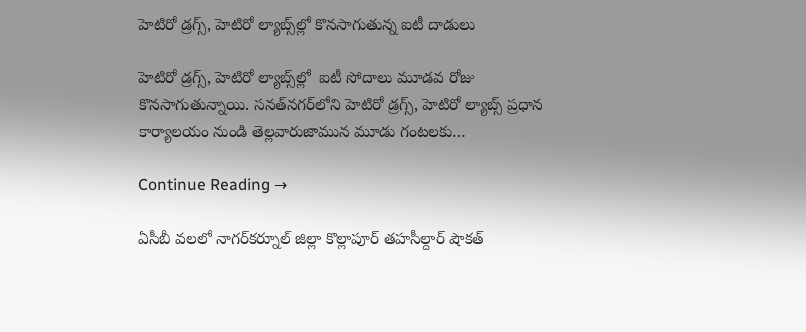హెటిరో డ్రగ్స్, హెటిరో ల్యాబ్స్‌ల్లో కొనసాగుతున్న ఐటీ దాడులు

హెటిరో డ్రగ్స్, హెటిరో ల్యాబ్స్‌ల్లో  ఐటీ సోదాలు మూడవ రోజు కొనసాగుతున్నాయి. సనత్‌నగర్‌లోని హెటిరో డ్రగ్స్, హెటిరో ల్యాబ్స్ ప్రధాన కార్యాలయం నుండి తెల్లవారుజామున మూడు గంటలకు…

Continue Reading →

ఏసీబీ వలలో నాగర్‌కర్నూల్‌ జిల్లా కొల్లాపూర్ తహసీల్దార్‌ షౌకత్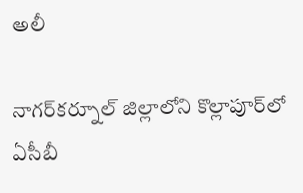అలీ

నాగర్‌కర్నూల్‌ జిల్లాలోని కొల్లాపూర్‌లో ఏసీబీ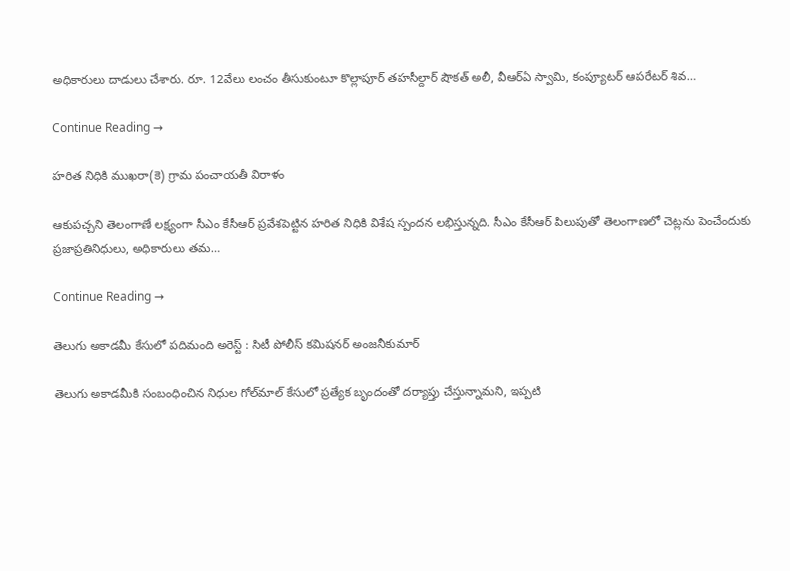అధికారులు దాడులు చేశారు. రూ. 12వేలు లంచం తీసుకుంటూ కొల్లాపూర్ తహసీల్దార్ షౌకత్ అలీ, వీఆర్ఏ స్వామి, కంప్యూటర్ ఆపరేటర్ శివ…

Continue Reading →

హరిత నిధికి ముఖ‌రా(కె) గ్రామ పంచాయతీ విరాళం

ఆకుపచ్చని తెలంగాణే లక్ష్యంగా సీఎం కేసీఆర్ ప్రవేశపెట్టిన హరిత నిధికి విశేష స్పందన లభిస్తున్నది. సీఎం కేసీఆర్‌ పిలుపుతో తెలంగాణలో చెట్లను పెంచేందుకు ప్రజాప్రతినిధులు, అధికారులు తమ…

Continue Reading →

తెలుగు అకాడమీ కేసులో పదిమంది అరెస్ట్‌ : సిటీ పోలీస్‌ కమిషనర్‌ అంజనీకుమార్‌

తెలుగు అకాడమీకి సంబంధించిన నిధుల గోల్‌మాల్‌ కేసులో ప్రత్యేక బృందంతో దర్యాప్తు చేస్తున్నామని, ఇప్పటి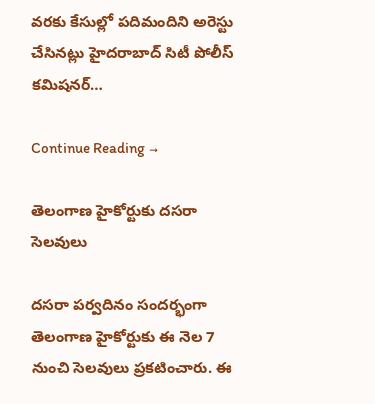వరకు కేసుల్లో పదిమందిని అరెస్టు చేసినట్లు హైదరాబాద్‌ సిటీ పోలీస్‌ కమిషనర్‌…

Continue Reading →

తెలంగాణ హైకోర్టుకు దసరా సెలవులు

దసరా పర్వదినం సందర్భంగా తెలంగాణ హైకోర్టుకు ఈ నెల 7 నుంచి సెలవులు ప్రకటించారు. ఈ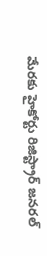మేరకు హైకోర్టు రిజిస్ట్రార్‌ జనరల్‌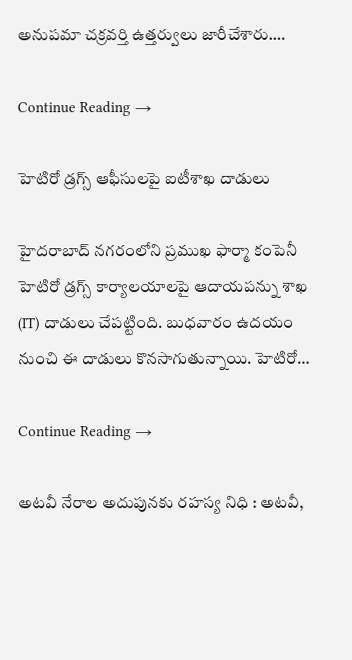అనుపమా చక్రవర్తి ఉత్తర్వులు జారీచేశారు.…

Continue Reading →

హెటిరో డ్రగ్స్‌ ఆఫీసులపై ఐటీశాఖ దాడులు

హైదరాబాద్ నగరంలోని ప్రముఖ ఫార్మా కంపెనీ హెటిరో డ్రగ్స్ కార్యాలయాలపై ఆదాయపన్ను శాఖ (IT) దాడులు చేపట్టింది. బుధవారం ఉదయం నుంచి ఈ దాడులు కొనసాగుతున్నాయి. హెటిరో…

Continue Reading →

అటవీ నేరాల అదుపునకు రహస్య నిధి : అటవీ,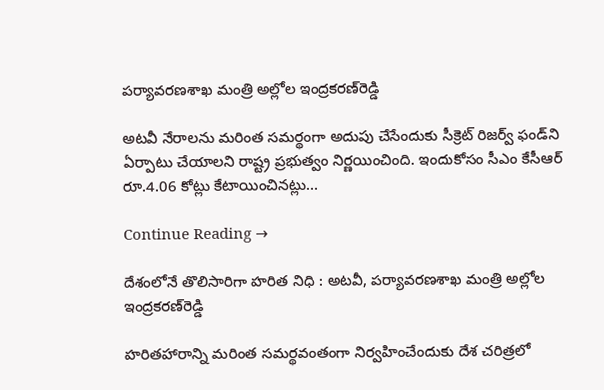పర్యావరణశాఖ మంత్రి అల్లోల ఇంద్రకరణ్‌రెడ్డి

అటవీ నేరాలను మరింత సమర్థంగా అదుపు చేసేందుకు సీక్రెట్‌ రిజర్వ్‌ ఫండ్‌ని ఏర్పాటు చేయాలని రాష్ట్ర ప్రభుత్వం నిర్ణయించింది. ఇందుకోసం సీఎం కేసీఆర్‌ రూ.4.06 కోట్లు కేటాయించినట్లు…

Continue Reading →

దేశంలోనే తొలిసారిగా హరిత నిధి : అటవీ, పర్యావరణశాఖ మంత్రి అల్లోల ఇంద్రకరణ్‌రెడ్డి

హరితహారాన్ని మరింత సమర్థవంతంగా నిర్వహించేందుకు దేశ చరిత్రలో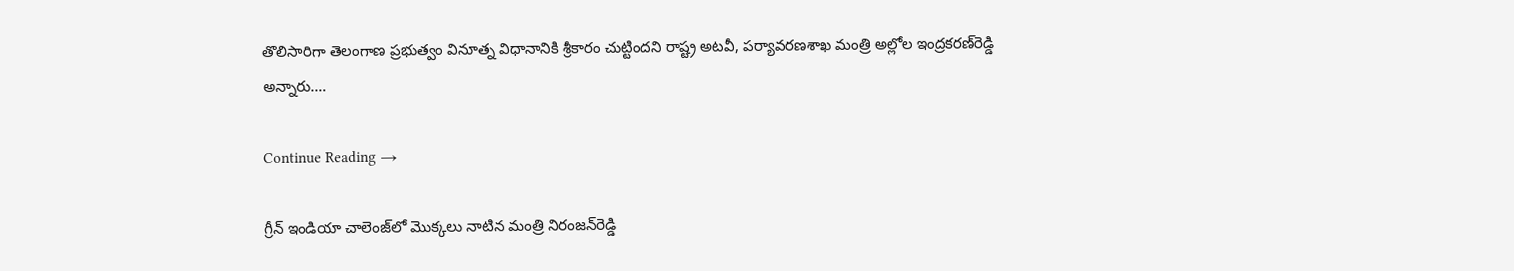తొలిసారిగా తెలంగాణ ప్రభుత్వం వినూత్న విధానానికి శ్రీకారం చుట్టిందని రాష్ట్ర అటవీ, పర్యావరణశాఖ మంత్రి అల్లోల ఇంద్రకరణ్‌రెడ్డి అన్నారు.…

Continue Reading →

గ్రీన్‌ ఇండియా చాలెంజ్‌లో మొక్కలు నాటిన మంత్రి నిరంజన్‌రెడ్డి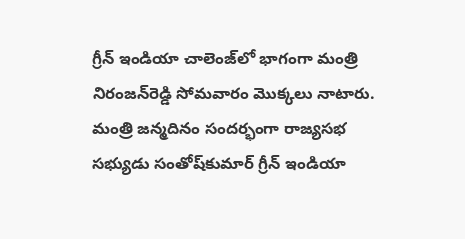గ్రీన్‌ ఇండియా చాలెంజ్‌లో భాగంగా మంత్రి నిరంజన్‌రెడ్డి సోమవారం మొక్కలు నాటారు. మంత్రి జన్మదినం సందర్భంగా రాజ్యసభ సభ్యుడు సంతోష్‌కుమార్‌ గ్రీన్‌ ఇండియా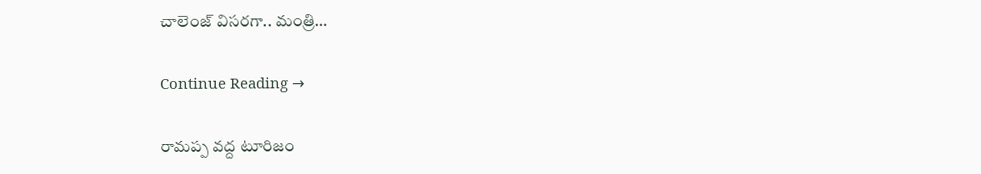చాలెంజ్‌ విసరగా.. మంత్రి…

Continue Reading →

రామ‌ప్ప వ‌ద్ద టూరిజం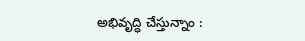అభివృద్ధి చేస్తున్నాం :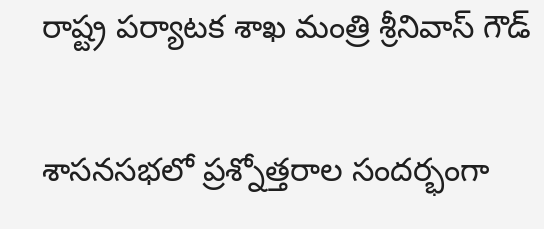రాష్ట్ర‌ ప‌ర్యాట‌క శాఖ మంత్రి శ్రీనివాస్ గౌడ్

శాస‌న‌స‌భ‌లో ప్ర‌శ్నోత్త‌రాల సంద‌ర్భంగా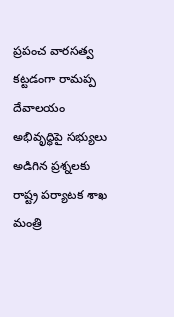ప్ర‌పంచ వార‌సత్వ క‌ట్టడంగా రామ‌ప్ప దేవాల‌యం అభివృద్ధిపై స‌భ్యులు అడిగిన ప్ర‌శ్న‌ల‌కు రాష్ట్ర‌ ప‌ర్యాట‌క శాఖ మంత్రి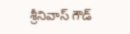శ్రీనివాస్ గౌడ్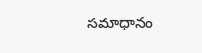స‌మాధానం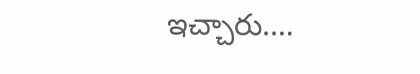ఇచ్చారు.…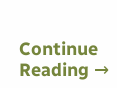Continue Reading →